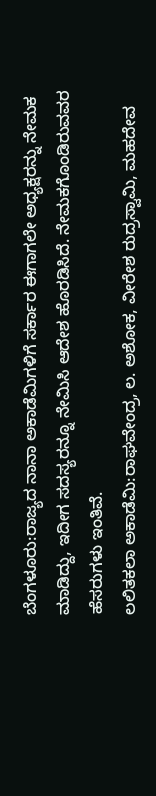ಬೆಂಗಳೂರು:ರಾಜ್ಯದ ನಾನಾ ಅಕಾಡೆಮಿಗಳಿಗೆ ಸರ್ಕಾರ ಈಗಾಗಲೇ ಅಧ್ಯಕ್ಷರನ್ನು ನೇಮಕ ಮಾಡಿದ್ದು, ಇದೀಗ ಸದಸ್ಯರನ್ನೂ ನೇಮಿಸಿ ಆದೇಶ ಹೊರಡಿಸಿದೆ. ನೇಮಕಗೊಂಡಿರುವವರ ಹೆಸರುಗಳು ಇಂತಿವೆ.
ಲಲಿತಕಲಾ ಅಕಾಡೆಮಿ:ರಾಘವೇಂದ್ರ, ಲ. ಅಶೋಕ, ವೀರೇಶ ರುದ್ರಸ್ವಾಮಿ, ಮಹದೇವ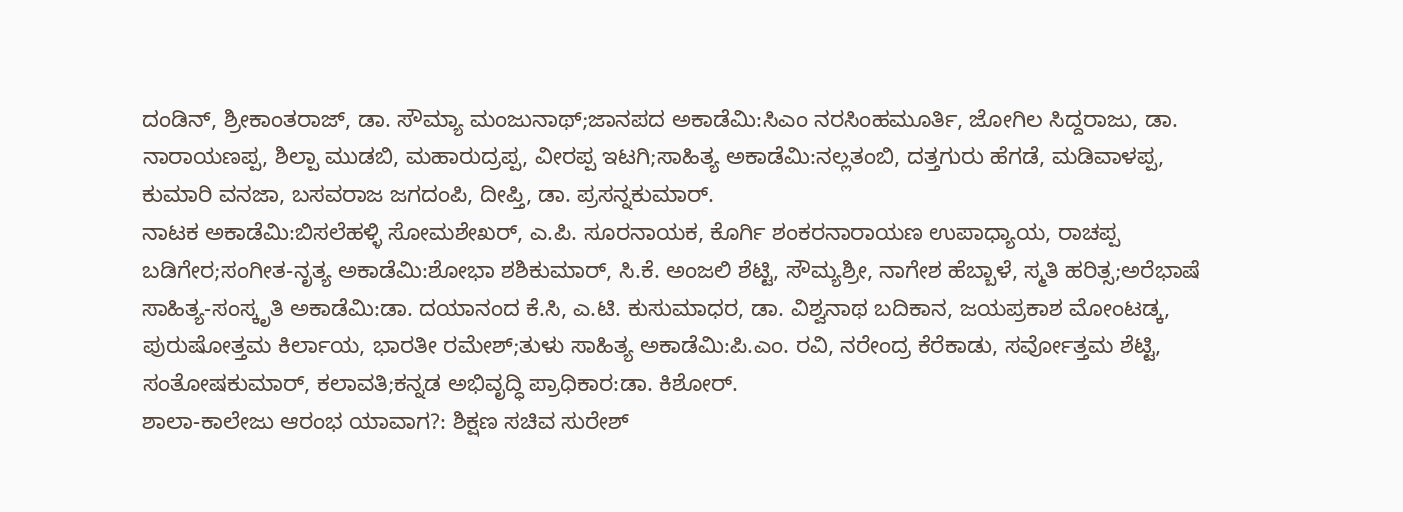ದಂಡಿನ್, ಶ್ರೀಕಾಂತರಾಜ್, ಡಾ. ಸೌಮ್ಯಾ ಮಂಜುನಾಥ್;ಜಾನಪದ ಅಕಾಡೆಮಿ:ಸಿಎಂ ನರಸಿಂಹಮೂರ್ತಿ, ಜೋಗಿಲ ಸಿದ್ದರಾಜು, ಡಾ. ನಾರಾಯಣಪ್ಪ, ಶಿಲ್ಪಾ ಮುಡಬಿ, ಮಹಾರುದ್ರಪ್ಪ, ವೀರಪ್ಪ ಇಟಗಿ;ಸಾಹಿತ್ಯ ಅಕಾಡೆಮಿ:ನಲ್ಲತಂಬಿ, ದತ್ತಗುರು ಹೆಗಡೆ, ಮಡಿವಾಳಪ್ಪ, ಕುಮಾರಿ ವನಜಾ, ಬಸವರಾಜ ಜಗದಂಪಿ, ದೀಪ್ತಿ, ಡಾ. ಪ್ರಸನ್ನಕುಮಾರ್.
ನಾಟಕ ಅಕಾಡೆಮಿ:ಬಿಸಲೆಹಳ್ಳಿ ಸೋಮಶೇಖರ್, ಎ.ಪಿ. ಸೂರನಾಯಕ, ಕೊರ್ಗಿ ಶಂಕರನಾರಾಯಣ ಉಪಾಧ್ಯಾಯ, ರಾಚಪ್ಪ ಬಡಿಗೇರ;ಸಂಗೀತ-ನೃತ್ಯ ಅಕಾಡೆಮಿ:ಶೋಭಾ ಶಶಿಕುಮಾರ್, ಸಿ.ಕೆ. ಅಂಜಲಿ ಶೆಟ್ಟಿ, ಸೌಮ್ಯಶ್ರೀ, ನಾಗೇಶ ಹೆಬ್ಬಾಳೆ, ಸ್ಮತಿ ಹರಿತ್ಸ;ಅರೆಭಾಷೆ ಸಾಹಿತ್ಯ-ಸಂಸ್ಕೃತಿ ಅಕಾಡೆಮಿ:ಡಾ. ದಯಾನಂದ ಕೆ.ಸಿ, ಎ.ಟಿ. ಕುಸುಮಾಧರ, ಡಾ. ವಿಶ್ವನಾಥ ಬದಿಕಾನ, ಜಯಪ್ರಕಾಶ ಮೋಂಟಡ್ಕ, ಪುರುಷೋತ್ತಮ ಕಿರ್ಲಾಯ, ಭಾರತೀ ರಮೇಶ್;ತುಳು ಸಾಹಿತ್ಯ ಅಕಾಡೆಮಿ:ಪಿ.ಎಂ. ರವಿ, ನರೇಂದ್ರ ಕೆರೆಕಾಡು, ಸರ್ವೋತ್ತಮ ಶೆಟ್ಟಿ, ಸಂತೋಷಕುಮಾರ್, ಕಲಾವತಿ;ಕನ್ನಡ ಅಭಿವೃದ್ಧಿ ಪ್ರಾಧಿಕಾರ:ಡಾ. ಕಿಶೋರ್.
ಶಾಲಾ-ಕಾಲೇಜು ಆರಂಭ ಯಾವಾಗ?: ಶಿಕ್ಷಣ ಸಚಿವ ಸುರೇಶ್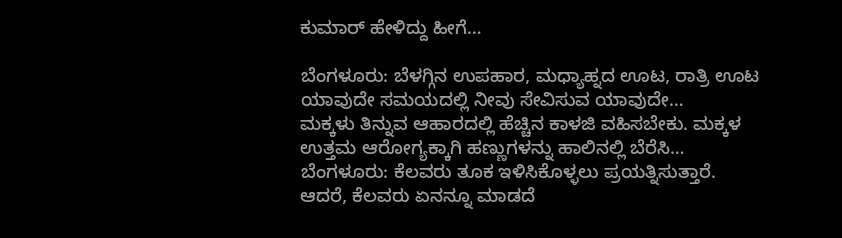ಕುಮಾರ್ ಹೇಳಿದ್ದು ಹೀಗೆ…

ಬೆಂಗಳೂರು: ಬೆಳಗ್ಗಿನ ಉಪಹಾರ, ಮಧ್ಯಾಹ್ನದ ಊಟ, ರಾತ್ರಿ ಊಟ ಯಾವುದೇ ಸಮಯದಲ್ಲಿ ನೀವು ಸೇವಿಸುವ ಯಾವುದೇ…
ಮಕ್ಕಳು ತಿನ್ನುವ ಆಹಾರದಲ್ಲಿ ಹೆಚ್ಚಿನ ಕಾಳಜಿ ವಹಿಸಬೇಕು. ಮಕ್ಕಳ ಉತ್ತಮ ಆರೋಗ್ಯಕ್ಕಾಗಿ ಹಣ್ಣುಗಳನ್ನು ಹಾಲಿನಲ್ಲಿ ಬೆರೆಸಿ…
ಬೆಂಗಳೂರು: ಕೆಲವರು ತೂಕ ಇಳಿಸಿಕೊಳ್ಳಲು ಪ್ರಯತ್ನಿಸುತ್ತಾರೆ. ಆದರೆ, ಕೆಲವರು ಏನನ್ನೂ ಮಾಡದೆ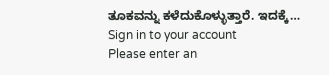ತೂಕವನ್ನು ಕಳೆದುಕೊಳ್ಳುತ್ತಾರೆ. ಇದಕ್ಕೆ…
Sign in to your account
Please enter an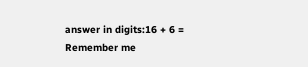answer in digits:16 + 6 =
Remember me